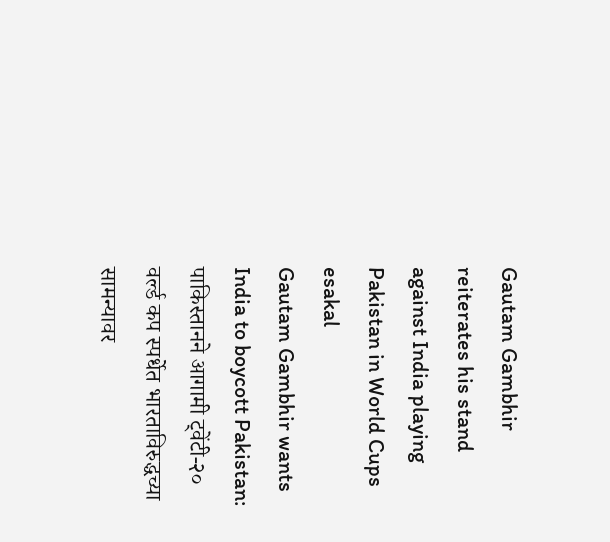Gautam Gambhir reiterates his stand against India playing Pakistan in World Cups
esakal
Gautam Gambhir wants India to boycott Pakistan: पाकिस्तानने आगामी ट्वेंटी-२० वर्ल्ड कप स्पर्धेत भारताविरुद्धच्या सामन्यावर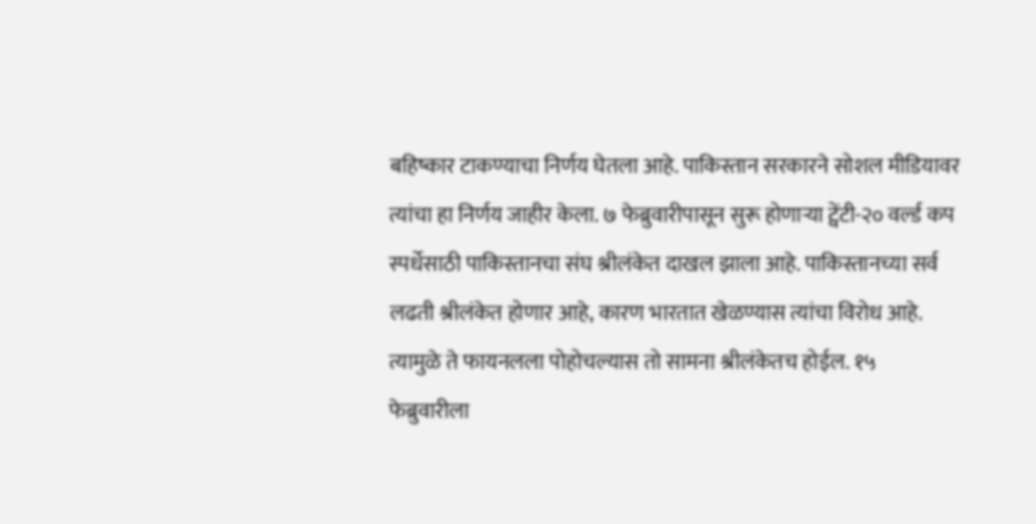बहिष्कार टाकण्याचा निर्णय घेतला आहे. पाकिस्तान सरकारने सोशल मीडियावर त्यांचा हा निर्णय जाहीर केला. ७ फेब्रुवारीपासून सुरू होणाऱ्या ट्वेंटी-२० वर्ल्ड कप स्पर्धेसाठी पाकिस्तानचा संघ श्रीलंकेत दाखल झाला आहे. पाकिस्तानच्या सर्व लढती श्रीलंकेत होणार आहे, कारण भारतात खेळण्यास त्यांचा विरोध आहे. त्यामुळे ते फायनलला पोहोचल्यास तो सामना श्रीलंकेतच होईल. १५ फेब्रुवारीला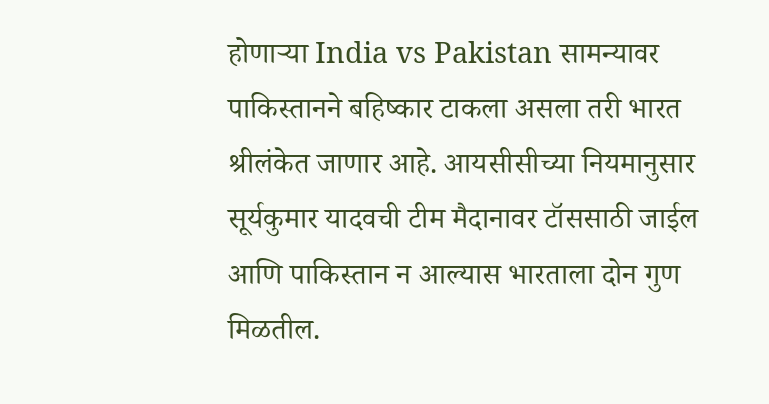होणाऱ्या India vs Pakistan सामन्यावर पाकिस्तानने बहिष्कार टाकला असला तरी भारत श्रीलंकेत जाणार आहे. आयसीसीच्या नियमानुसार सूर्यकुमार यादवची टीम मैदानावर टॉससाठी जाईल आणि पाकिस्तान न आल्यास भारताला दोन गुण मिळतील.